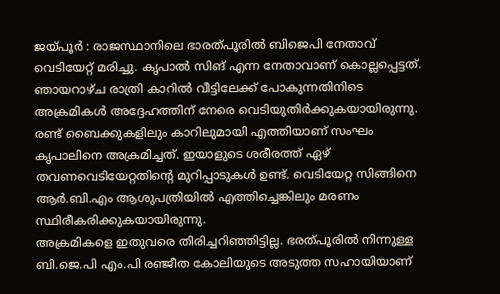ജയ്പൂർ : രാജസ്ഥാനിലെ ഭാരത്പൂരിൽ ബിജെപി നേതാവ് വെടിയേറ്റ് മരിച്ചു. കൃപാൽ സിങ് എന്ന നേതാവാണ് കൊല്ലപ്പെട്ടത്. ഞായറാഴ്ച രാത്രി കാറിൽ വീട്ടിലേക്ക് പോകുന്നതിനിടെ അക്രമികൾ അദ്ദേഹത്തിന് നേരെ വെടിയുതിർക്കുകയായിരുന്നു.
രണ്ട് ബൈക്കുകളിലും കാറിലുമായി എത്തിയാണ് സംഘം കൃപാലിനെ അക്രമിച്ചത്. ഇയാളുടെ ശരീരത്ത് ഏഴ് തവണവെടിയേറ്റതിന്റെ മുറിപ്പാടുകൾ ഉണ്ട്. വെടിയേറ്റ സിങ്ങിനെ ആർ.ബി.എം ആശുപത്രിയിൽ എത്തിച്ചെങ്കിലും മരണം സ്ഥിരീകരിക്കുകയായിരുന്നു.
അക്രമികളെ ഇതുവരെ തിരിച്ചറിഞ്ഞിട്ടില്ല. ഭരത്പൂരിൽ നിന്നുള്ള ബി.ജെ.പി എം.പി രഞ്ജീത കോലിയുടെ അടുത്ത സഹായിയാണ്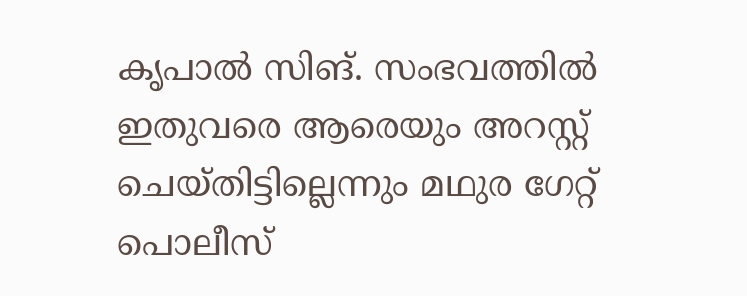കൃപാൽ സിങ്. സംഭവത്തിൽ ഇതുവരെ ആരെയും അറസ്റ്റ് ചെയ്തിട്ടില്ലെന്നും മഥുര ഗേറ്റ് പൊലീസ്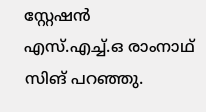സ്റ്റേഷൻ എസ്.എച്ച്.ഒ രാംനാഥ് സിങ് പറഞ്ഞു.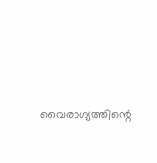വൈരാഗ്യത്തിന്റെ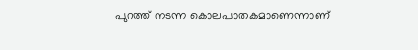പുറത്ത് നടന്ന കൊലപാതകമാണെന്നാണ്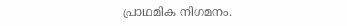പ്രാഥമിക നിഗമനം.